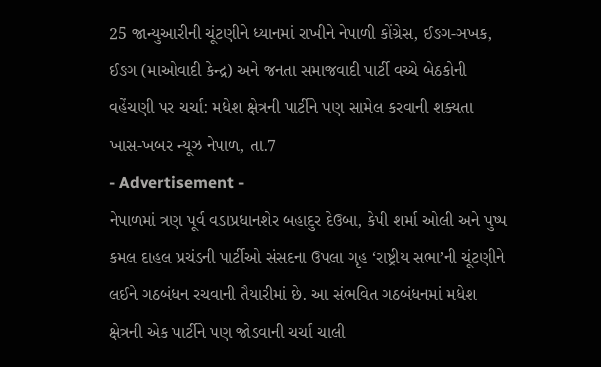25 જાન્યુઆરીની ચૂંટણીને ધ્યાનમાં રાખીને નેપાળી કોંગ્રેસ, ઈઙગ-ઞખક, ઈઙગ (માઓવાદી કેન્દ્ર) અને જનતા સમાજવાદી પાર્ટી વચ્ચે બેઠકોની વહેંચણી પર ચર્ચા: મધેશ ક્ષેત્રની પાર્ટીને પણ સામેલ કરવાની શક્યતા
ખાસ-ખબર ન્યૂઝ નેપાળ, તા.7
- Advertisement -
નેપાળમાં ત્રણ પૂર્વ વડાપ્રધાનશેર બહાદુર દેઉબા, કેપી શર્મા ઓલી અને પુષ્પ કમલ દાહલ પ્રચંડની પાર્ટીઓ સંસદના ઉપલા ગૃહ ‘રાષ્ટ્રીય સભા’ની ચૂંટણીને લઈને ગઠબંધન રચવાની તૈયારીમાં છે. આ સંભવિત ગઠબંધનમાં મધેશ ક્ષેત્રની એક પાર્ટીને પણ જોડવાની ચર્ચા ચાલી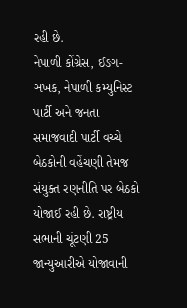રહી છે.
નેપાળી કોંગ્રેસ, ઈઙગ-ઞખક, નેપાળી કમ્યુનિસ્ટ પાર્ટી અને જનતા સમાજવાદી પાર્ટી વચ્ચે બેઠકોની વહેંચણી તેમજ સંયુક્ત રણનીતિ પર બેઠકો યોજાઈ રહી છે. રાષ્ટ્રીય સભાની ચૂંટણી 25 જાન્યુઆરીએ યોજાવાની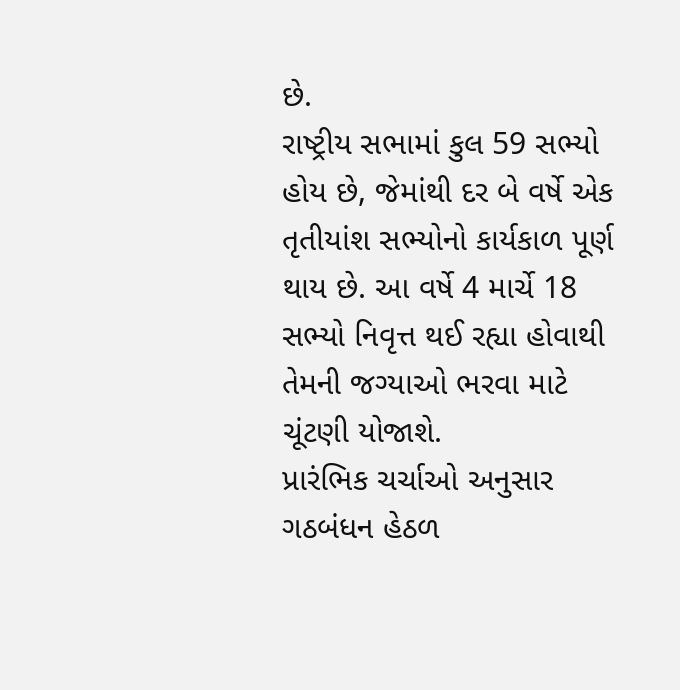છે.
રાષ્ટ્રીય સભામાં કુલ 59 સભ્યો હોય છે, જેમાંથી દર બે વર્ષે એક તૃતીયાંશ સભ્યોનો કાર્યકાળ પૂર્ણ થાય છે. આ વર્ષે 4 માર્ચે 18 સભ્યો નિવૃત્ત થઈ રહ્યા હોવાથી તેમની જગ્યાઓ ભરવા માટે ચૂંટણી યોજાશે.
પ્રારંભિક ચર્ચાઓ અનુસાર ગઠબંધન હેઠળ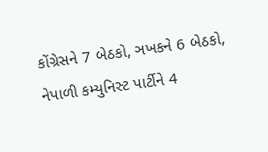કોંગ્રેસને 7 બેઠકો, ઞખકને 6 બેઠકો, નેપાળી કમ્યુનિસ્ટ પાર્ટીને 4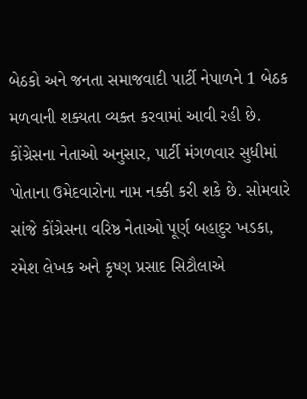બેઠકો અને જનતા સમાજવાદી પાર્ટી નેપાળને 1 બેઠક મળવાની શક્યતા વ્યક્ત કરવામાં આવી રહી છે. કોંગ્રેસના નેતાઓ અનુસાર, પાર્ટી મંગળવાર સુધીમાં પોતાના ઉમેદવારોના નામ નક્કી કરી શકે છે. સોમવારે સાંજે કોંગ્રેસના વરિષ્ઠ નેતાઓ પૂર્ણ બહાદુર ખડકા, રમેશ લેખક અને કૃષ્ણ પ્રસાદ સિટૌલાએ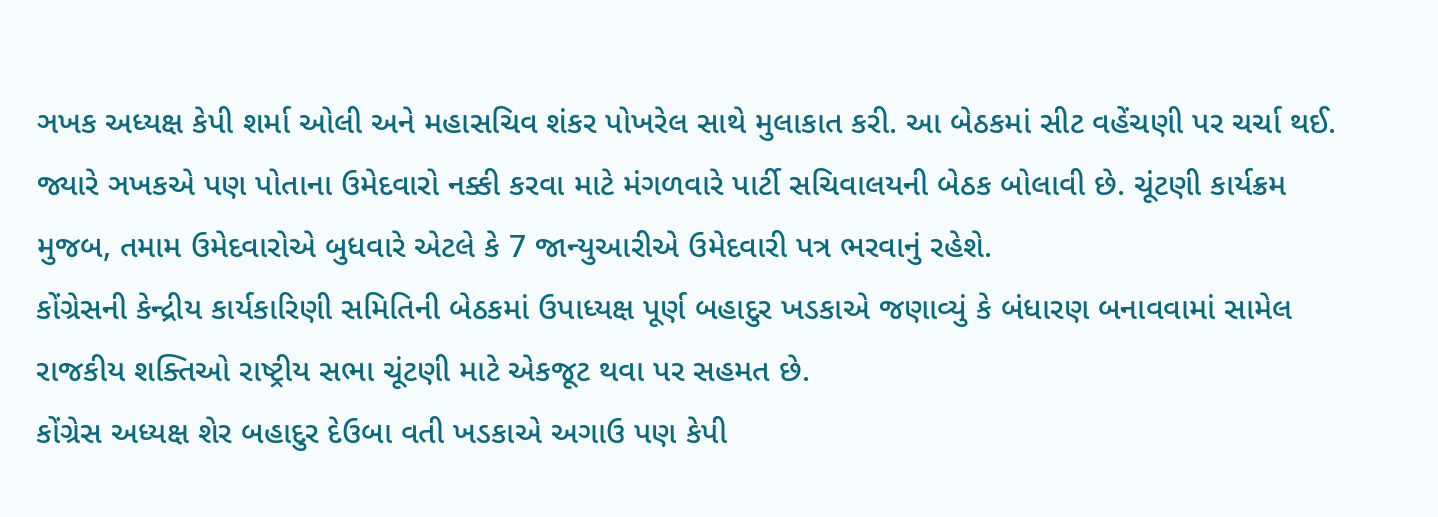ઞખક અધ્યક્ષ કેપી શર્મા ઓલી અને મહાસચિવ શંકર પોખરેલ સાથે મુલાકાત કરી. આ બેઠકમાં સીટ વહેંચણી પર ચર્ચા થઈ. જ્યારે ઞખકએ પણ પોતાના ઉમેદવારો નક્કી કરવા માટે મંગળવારે પાર્ટી સચિવાલયની બેઠક બોલાવી છે. ચૂંટણી કાર્યક્રમ મુજબ, તમામ ઉમેદવારોએ બુધવારે એટલે કે 7 જાન્યુઆરીએ ઉમેદવારી પત્ર ભરવાનું રહેશે.
કોંગ્રેસની કેન્દ્રીય કાર્યકારિણી સમિતિની બેઠકમાં ઉપાધ્યક્ષ પૂર્ણ બહાદુર ખડકાએ જણાવ્યું કે બંધારણ બનાવવામાં સામેલ રાજકીય શક્તિઓ રાષ્ટ્રીય સભા ચૂંટણી માટે એકજૂટ થવા પર સહમત છે.
કોંગ્રેસ અધ્યક્ષ શેર બહાદુર દેઉબા વતી ખડકાએ અગાઉ પણ કેપી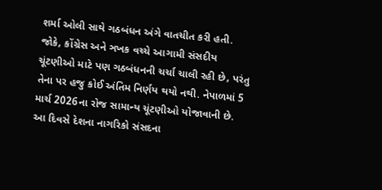શર્મા ઓલી સાથે ગઠબંધન અંગે વાતચીત કરી હતી. જોકે, કોંગ્રેસ અને ઞખક વચ્ચે આગામી સંસદીય ચૂંટણીઓ માટે પણ ગઠબંધનની ચર્ચા ચાલી રહી છે, પરંતુ તેના પર હજુ કોઈ અંતિમ નિર્ણય થયો નથી. નેપાળમાં 5 માર્ચ 2026ના રોજ સામાન્ય ચૂંટણીઓ યોજાવાની છે. આ દિવસે દેશના નાગરિકો સંસદના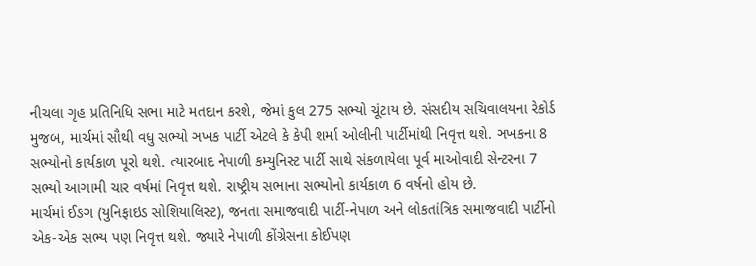નીચલા ગૃહ પ્રતિનિધિ સભા માટે મતદાન કરશે, જેમાં કુલ 275 સભ્યો ચૂંટાય છે. સંસદીય સચિવાલયના રેકોર્ડ મુજબ, માર્ચમાં સૌથી વધુ સભ્યો ઞખક પાર્ટી એટલે કે કેપી શર્મા ઓલીની પાર્ટીમાંથી નિવૃત્ત થશે. ઞખકના 8 સભ્યોનો કાર્યકાળ પૂરો થશે. ત્યારબાદ નેપાળી કમ્યુનિસ્ટ પાર્ટી સાથે સંકળાયેલા પૂર્વ માઓવાદી સેન્ટરના 7 સભ્યો આગામી ચાર વર્ષમાં નિવૃત્ત થશે. રાષ્ટ્રીય સભાના સભ્યોનો કાર્યકાળ 6 વર્ષનો હોય છે.
માર્ચમાં ઈઙગ (યુનિફાઇડ સોશિયાલિસ્ટ), જનતા સમાજવાદી પાર્ટી-નેપાળ અને લોકતાંત્રિક સમાજવાદી પાર્ટીનો એક-એક સભ્ય પણ નિવૃત્ત થશે. જ્યારે નેપાળી કોંગ્રેસના કોઈપણ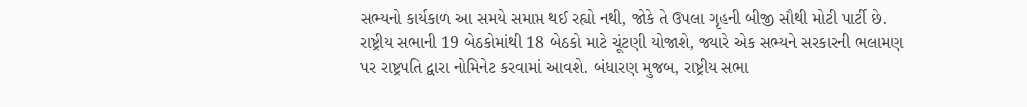સભ્યનો કાર્યકાળ આ સમયે સમાપ્ત થઈ રહ્યો નથી, જોકે તે ઉપલા ગૃહની બીજી સૌથી મોટી પાર્ટી છે.
રાષ્ટ્રીય સભાની 19 બેઠકોમાંથી 18 બેઠકો માટે ચૂંટણી યોજાશે, જ્યારે એક સભ્યને સરકારની ભલામણ પર રાષ્ટ્રપતિ દ્વારા નોમિનેટ કરવામાં આવશે. બંધારણ મુજબ, રાષ્ટ્રીય સભા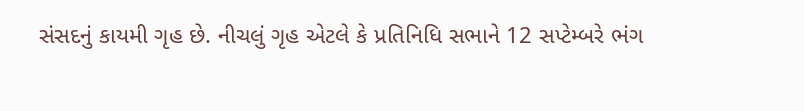સંસદનું કાયમી ગૃહ છે. નીચલું ગૃહ એટલે કે પ્રતિનિધિ સભાને 12 સપ્ટેમ્બરે ભંગ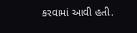કરવામાં આવી હતી.